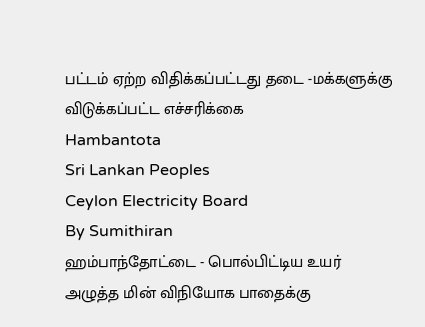பட்டம் ஏற்ற விதிக்கப்பட்டது தடை -மக்களுக்கு விடுக்கப்பட்ட எச்சரிக்கை
Hambantota
Sri Lankan Peoples
Ceylon Electricity Board
By Sumithiran
ஹம்பாந்தோட்டை - பொல்பிட்டிய உயர் அழுத்த மின் விநியோக பாதைக்கு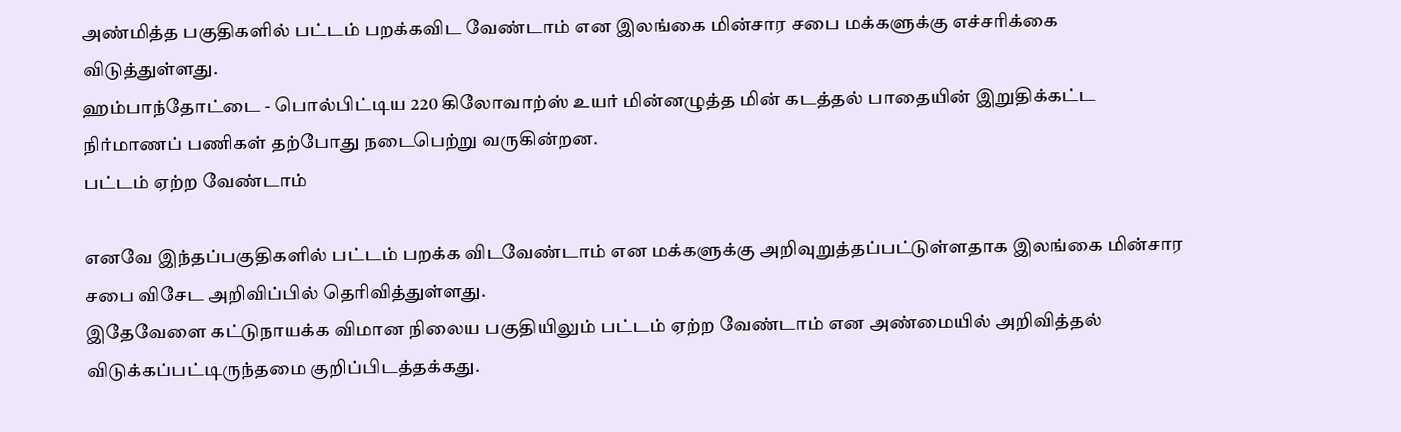அண்மித்த பகுதிகளில் பட்டம் பறக்கவிட வேண்டாம் என இலங்கை மின்சார சபை மக்களுக்கு எச்சரிக்கை விடுத்துள்ளது.
ஹம்பாந்தோட்டை - பொல்பிட்டிய 220 கிலோவாற்ஸ் உயர் மின்னழுத்த மின் கடத்தல் பாதையின் இறுதிக்கட்ட நிர்மாணப் பணிகள் தற்போது நடைபெற்று வருகின்றன.
பட்டம் ஏற்ற வேண்டாம்

எனவே இந்தப்பகுதிகளில் பட்டம் பறக்க விடவேண்டாம் என மக்களுக்கு அறிவுறுத்தப்பட்டுள்ளதாக இலங்கை மின்சார சபை விசேட அறிவிப்பில் தெரிவித்துள்ளது.
இதேவேளை கட்டுநாயக்க விமான நிலைய பகுதியிலும் பட்டம் ஏற்ற வேண்டாம் என அண்மையில் அறிவித்தல் விடுக்கப்பட்டிருந்தமை குறிப்பிடத்தக்கது.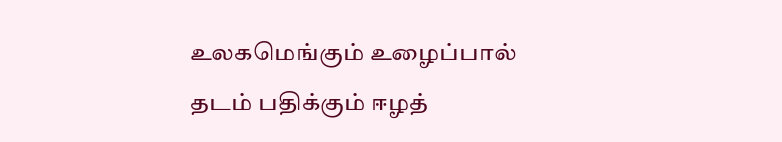உலகமெங்கும் உழைப்பால் தடம் பதிக்கும் ஈழத்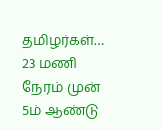தமிழர்கள்… 23 மணி நேரம் முன்
5ம் ஆண்டு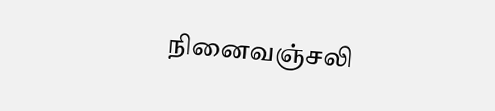நினைவஞ்சலி